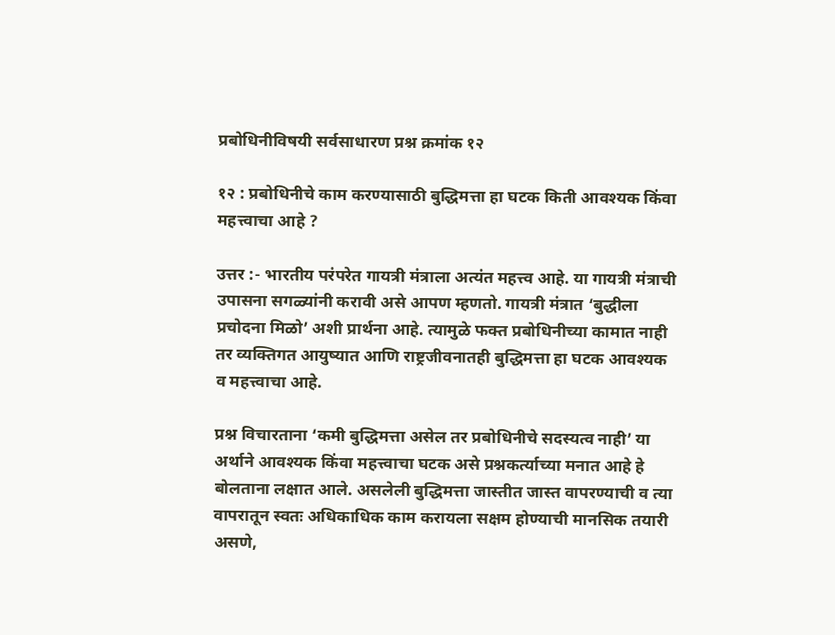प्रबोधिनीविषयी सर्वसाधारण प्रश्न क्रमांक १२

१२ : प्रबोधिनीचे काम करण्यासाठी बुद्धिमत्ता हा घटक किती आवश्यक किंवा महत्त्वाचा आहे ?

उत्तर :- भारतीय परंपरेत गायत्री मंत्राला अत्यंत महत्त्व आहे. या गायत्री मंत्राची उपासना सगळ्यांनी करावी असे आपण म्हणतो. गायत्री मंत्रात ‘बुद्धीला प्रचोदना मिळो’ अशी प्रार्थना आहे. त्यामुळे फक्त प्रबोधिनीच्या कामात नाही तर व्यक्तिगत आयुष्यात आणि राष्ट्रजीवनातही बुद्धिमत्ता हा घटक आवश्यक व महत्त्वाचा आहे.

प्रश्न विचारताना ‘कमी बुद्धिमत्ता असेल तर प्रबोधिनीचे सदस्यत्व नाही’ या अर्थाने आवश्यक किंवा महत्त्वाचा घटक असे प्रश्नकर्त्याच्या मनात आहे हे बोलताना लक्षात आले. असलेली बुद्धिमत्ता जास्तीत जास्त वापरण्याची व त्या वापरातून स्वतः अधिकाधिक काम करायला सक्षम होण्याची मानसिक तयारी असणे,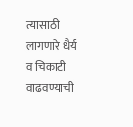त्यासाठी लागणारे धैर्य व चिकाटी वाढवण्याची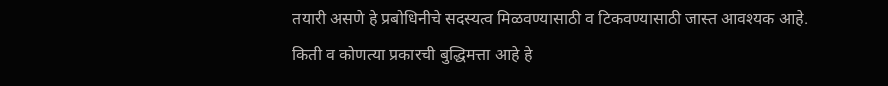तयारी असणे हे प्रबोधिनीचे सदस्यत्व मिळवण्यासाठी व टिकवण्यासाठी जास्त आवश्यक आहे. किती व कोणत्या प्रकारची बुद्धिमत्ता आहे हे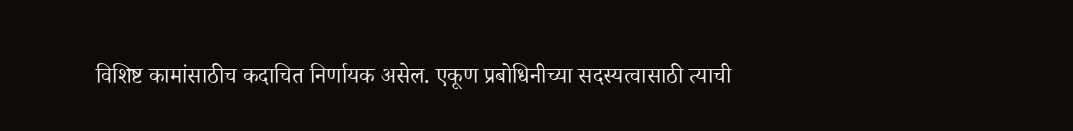विशिष्ट कामांसाठीच कदाचित निर्णायक असेल. एकूण प्रबोधिनीच्या सदस्यत्वासाठी त्याची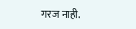गरज नाही.